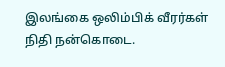இலங்கை ஒலிம்பிக் வீரர்கள் நிதி நன்கொடை.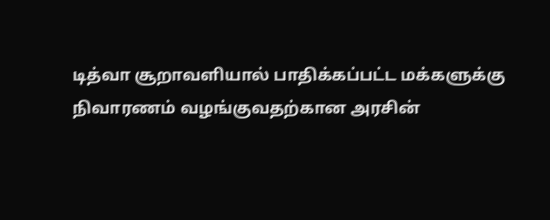டித்வா சூறாவளியால் பாதிக்கப்பட்ட மக்களுக்கு நிவாரணம் வழங்குவதற்கான அரசின்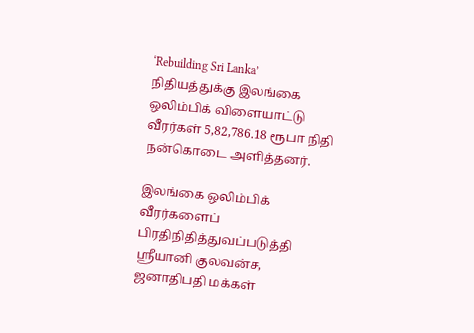‘Rebuilding Sri Lanka’ நிதியத்துக்கு இலங்கை ஒலிம்பிக் விளையாட்டு வீரர்கள் 5,82,786.18 ரூபா நிதி நன்கொடை அளித்தனர்.

இலங்கை ஒலிம்பிக் வீரர்களைப் பிரதிநிதித்துவப்படுத்தி ஸ்ரீயானி குலவன்ச, ஜனாதிபதி மக்கள்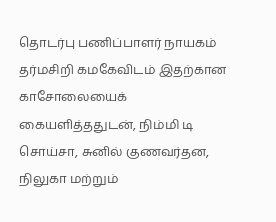தொடர்பு பணிப்பாளர் நாயகம் தர்மசிறி கமகேவிடம் இதற்கான காசோலையைக் கையளித்ததுடன், நிம்மி டி சொய்சா, சுனில் குணவர்தன, நிலுகா மற்றும்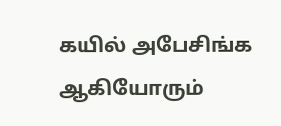கயில் அபேசிங்க ஆகியோரும்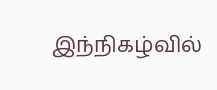இந்நிகழ்வில்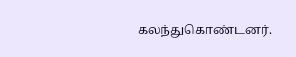கலந்துகொண்டனர்.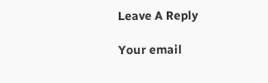Leave A Reply

Your email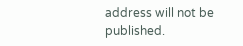address will not be published.